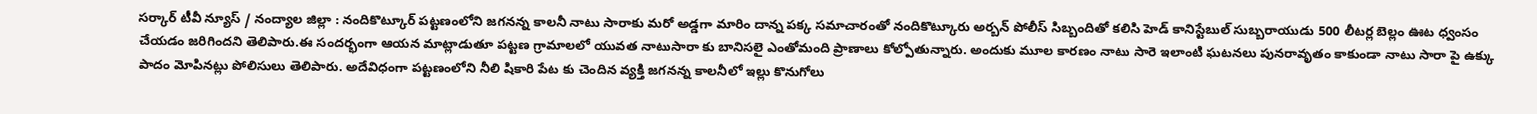సర్కార్ టీవీ న్యూస్ / నంద్యాల జిల్లా : నందికొట్కూర్ పట్టణంలోని జగనన్న కాలనీ నాటు సారాకు మరో అడ్డగా మారిం దాన్న పక్క సమాచారంతో నందికొట్కూరు అర్బన్ పోలీస్ సిబ్బందితో కలిసి హెడ్ కానిస్టేబుల్ సుబ్బరాయుడు 500 లీటర్ల బెల్లం ఊట ధ్వంసం చేయడం జరిగిందని తెలిపారు.ఈ సందర్భంగా ఆయన మాట్లాడుతూ పట్టణ గ్రామాలలో యువత నాటుసారా కు బానిసలై ఎంతోమంది ప్రాణాలు కోల్పోతున్నారు. అందుకు మూల కారణం నాటు సారె ఇలాంటి ఘటనలు పునరావృతం కాకుండా నాటు సారా పై ఉక్కు పాదం మోపినట్లు పోలిసులు తెలిపారు. అదేవిధంగా పట్టణంలోని నీలి షికారి పేట కు చెందిన వ్యక్తి జగనన్న కాలనీలో ఇల్లు కొనుగోలు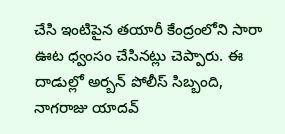చేసి ఇంటిపైన తయారీ కేంద్రంలోని సారా ఊట ధ్వంసం చేసినట్లు చెప్పారు. ఈ దాడుల్లో అర్బన్ పోలీస్ సిబ్బంది, నాగరాజు యాదవ్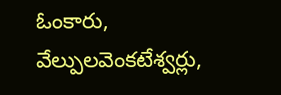ఓంకారు, వేల్పులవెంకటేశ్వర్లు,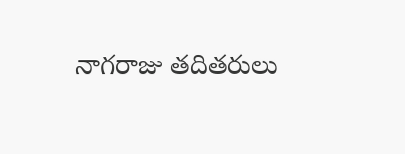నాగరాజు తదితరులు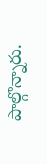పాల్గొన్నారు.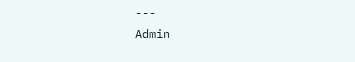---
Admin